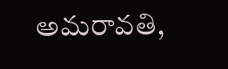అమరావతి,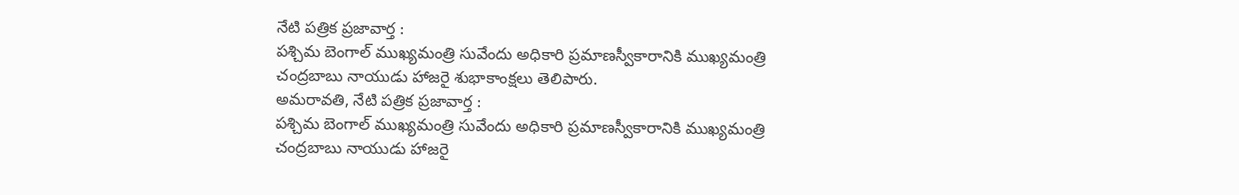నేటి పత్రిక ప్రజావార్త :
పశ్చిమ బెంగాల్ ముఖ్యమంత్రి సువేందు అధికారి ప్రమాణస్వీకారానికి ముఖ్యమంత్రి చంద్రబాబు నాయుడు హాజరై శుభాకాంక్షలు తెలిపారు.
అమరావతి, నేటి పత్రిక ప్రజావార్త :
పశ్చిమ బెంగాల్ ముఖ్యమంత్రి సువేందు అధికారి ప్రమాణస్వీకారానికి ముఖ్యమంత్రి చంద్రబాబు నాయుడు హాజరై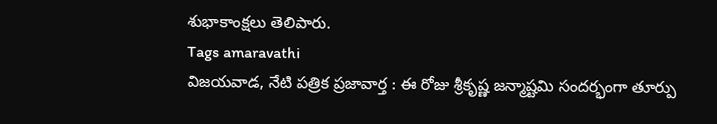శుభాకాంక్షలు తెలిపారు.
Tags amaravathi
విజయవాడ, నేటి పత్రిక ప్రజావార్త : ఈ రోజు శ్రీకృష్ణ జన్మాష్టమి సందర్భంగా తూర్పు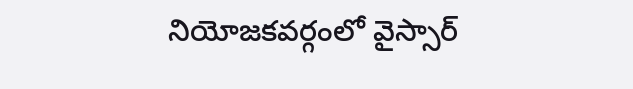నియోజకవర్గంలో వైస్సార్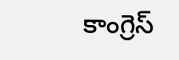కాంగ్రెస్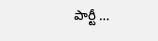పార్టీ …